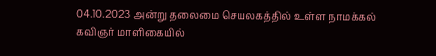04.10.2023 அன்று தலைமை செயலகத்தில் உள்ள நாமக்கல் கவிஞர் மாளிகையில்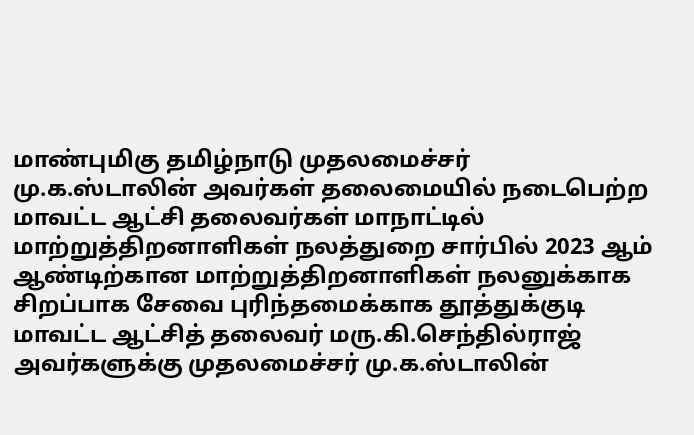மாண்புமிகு தமிழ்நாடு முதலமைச்சர் மு.க.ஸ்டாலின் அவர்கள் தலைமையில் நடைபெற்ற மாவட்ட ஆட்சி தலைவர்கள் மாநாட்டில் மாற்றுத்திறனாளிகள் நலத்துறை சார்பில் 2023 ஆம் ஆண்டிற்கான மாற்றுத்திறனாளிகள் நலனுக்காக சிறப்பாக சேவை புரிந்தமைக்காக தூத்துக்குடி மாவட்ட ஆட்சித் தலைவர் மரு.கி.செந்தில்ராஜ் அவர்களுக்கு முதலமைச்சர் மு.க.ஸ்டாலின்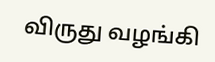விருது வழங்கி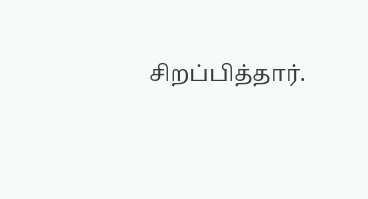சிறப்பித்தார்.